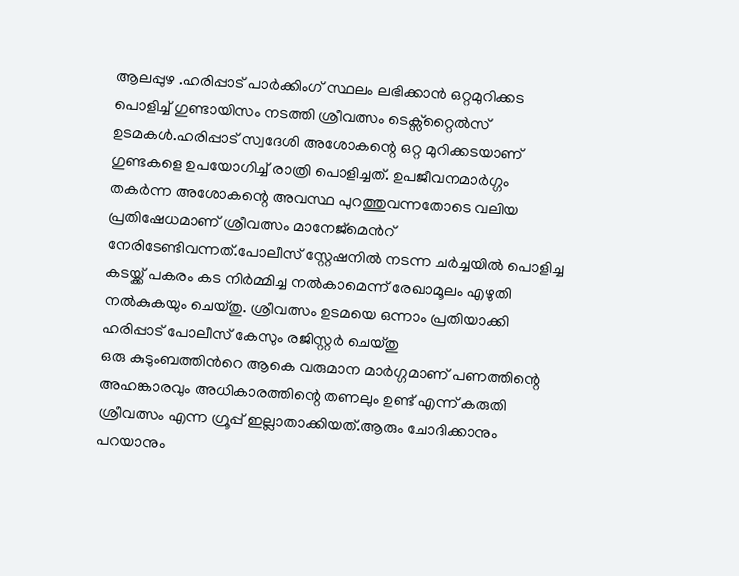ആലപ്പുഴ .ഹരിപ്പാട് പാർക്കിംഗ് സ്ഥലം ലഭിക്കാൻ ഒറ്റമുറിക്കട പൊളിച്ച് ഗുണ്ടായിസം നടത്തി ശ്രീവത്സം ടെക്സ്റ്റൈൽസ് ഉടമകൾ.ഹരിപ്പാട് സ്വദേശി അശോകന്റെ ഒറ്റ മുറിക്കടയാണ് ഗുണ്ടകളെ ഉപയോഗിച്ച് രാത്രി പൊളിച്ചത്. ഉപജീവനമാർഗ്ഗം തകർന്ന അശോകന്റെ അവസ്ഥ പുറത്തുവന്നതോടെ വലിയ പ്രതിഷേധമാണ് ശ്രീവത്സം മാനേജ്മെൻറ് നേരിടേണ്ടിവന്നത്.പോലീസ് സ്റ്റേഷനിൽ നടന്ന ചർച്ചയിൽ പൊളിച്ച കടയ്ക്ക് പകരം കട നിർമ്മിച്ച നൽകാമെന്ന് രേഖാമൂലം എഴുതി നൽകുകയും ചെയ്തു. ശ്രീവത്സം ഉടമയെ ഒന്നാം പ്രതിയാക്കി ഹരിപ്പാട് പോലീസ് കേസും രജിസ്റ്റർ ചെയ്തു
ഒരു കുടുംബത്തിൻറെ ആകെ വരുമാന മാർഗ്ഗമാണ് പണത്തിന്റെ അഹങ്കാരവും അധികാരത്തിന്റെ തണലും ഉണ്ട് എന്ന് കരുതി ശ്രീവത്സം എന്ന ഗ്രൂപ്പ് ഇല്ലാതാക്കിയത്.ആരും ചോദിക്കാനും പറയാനും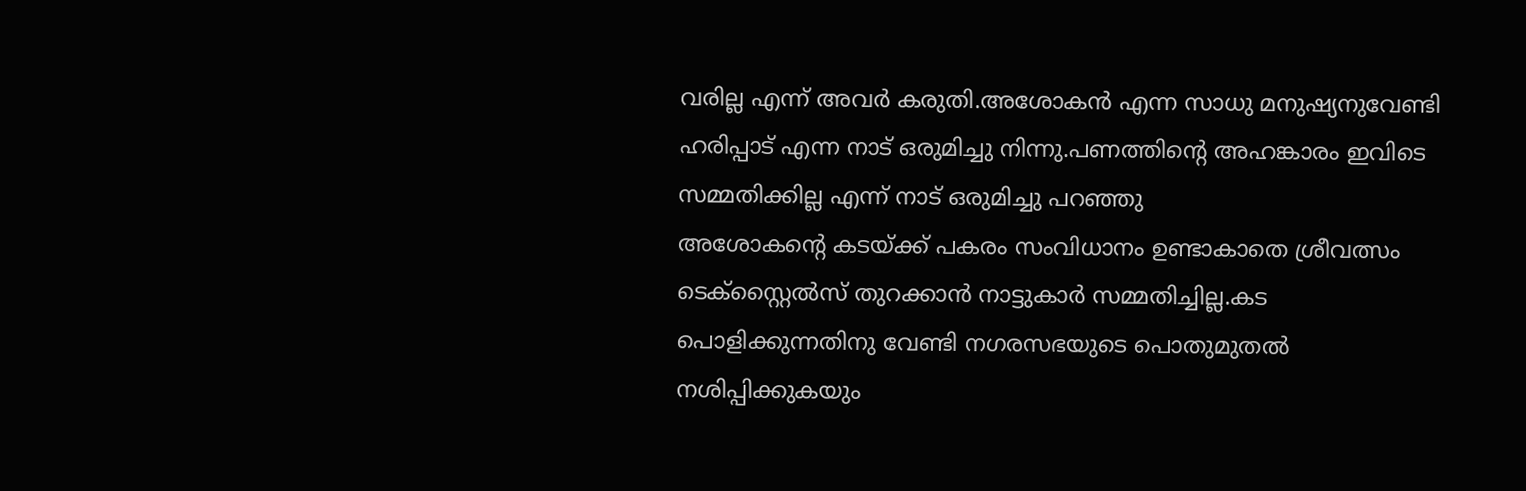വരില്ല എന്ന് അവർ കരുതി.അശോകൻ എന്ന സാധു മനുഷ്യനുവേണ്ടി ഹരിപ്പാട് എന്ന നാട് ഒരുമിച്ചു നിന്നു.പണത്തിന്റെ അഹങ്കാരം ഇവിടെ സമ്മതിക്കില്ല എന്ന് നാട് ഒരുമിച്ചു പറഞ്ഞു
അശോകന്റെ കടയ്ക്ക് പകരം സംവിധാനം ഉണ്ടാകാതെ ശ്രീവത്സം ടെക്സ്റ്റൈൽസ് തുറക്കാൻ നാട്ടുകാർ സമ്മതിച്ചില്ല.കട പൊളിക്കുന്നതിനു വേണ്ടി നഗരസഭയുടെ പൊതുമുതൽ നശിപ്പിക്കുകയും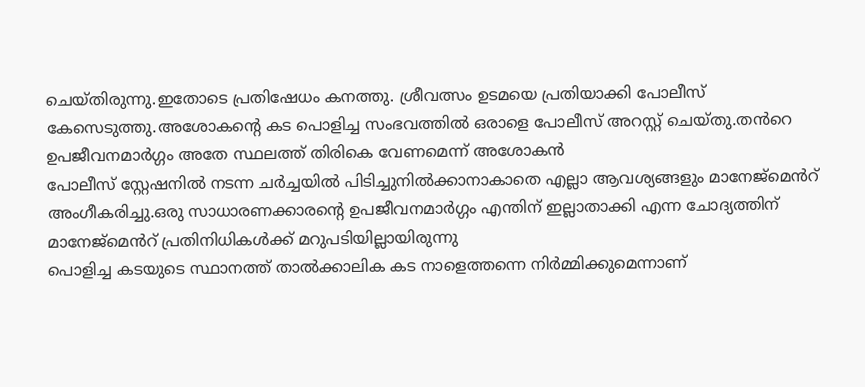ചെയ്തിരുന്നു.ഇതോടെ പ്രതിഷേധം കനത്തു. ശ്രീവത്സം ഉടമയെ പ്രതിയാക്കി പോലീസ് കേസെടുത്തു.അശോകന്റെ കട പൊളിച്ച സംഭവത്തിൽ ഒരാളെ പോലീസ് അറസ്റ്റ് ചെയ്തു.തൻറെ ഉപജീവനമാർഗ്ഗം അതേ സ്ഥലത്ത് തിരികെ വേണമെന്ന് അശോകൻ
പോലീസ് സ്റ്റേഷനിൽ നടന്ന ചർച്ചയിൽ പിടിച്ചുനിൽക്കാനാകാതെ എല്ലാ ആവശ്യങ്ങളും മാനേജ്മെൻറ് അംഗീകരിച്ചു.ഒരു സാധാരണക്കാരന്റെ ഉപജീവനമാർഗ്ഗം എന്തിന് ഇല്ലാതാക്കി എന്ന ചോദ്യത്തിന് മാനേജ്മെൻറ് പ്രതിനിധികൾക്ക് മറുപടിയില്ലായിരുന്നു
പൊളിച്ച കടയുടെ സ്ഥാനത്ത് താൽക്കാലിക കട നാളെത്തന്നെ നിർമ്മിക്കുമെന്നാണ്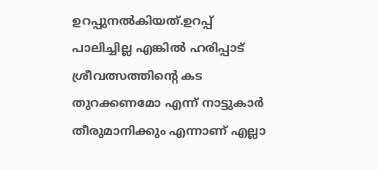ഉറപ്പുനൽകിയത്.ഉറപ്പ് പാലിച്ചില്ല എങ്കിൽ ഹരിപ്പാട് ശ്രീവത്സത്തിന്റെ കട തുറക്കണമോ എന്ന് നാട്ടുകാർ തീരുമാനിക്കും എന്നാണ് എല്ലാ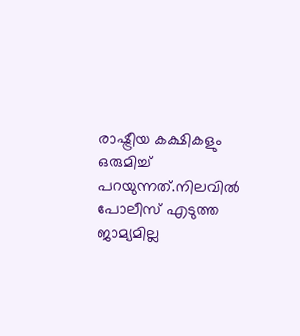രാഷ്ട്രീയ കക്ഷികളും ഒരുമിച്ച് പറയുന്നത്.നിലവിൽ പോലീസ് എടുത്ത ജാമ്യമില്ല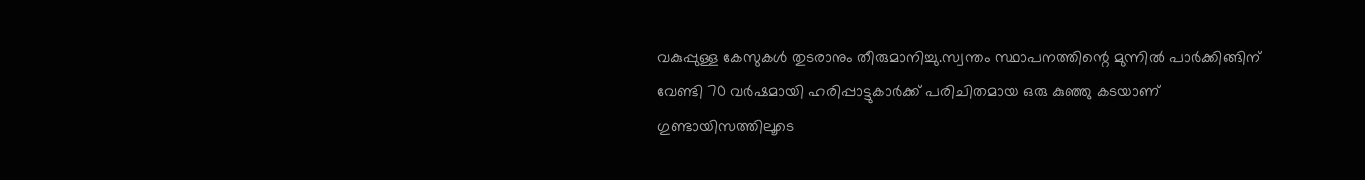വകുപ്പുള്ള കേസുകൾ തുടരാനും തീരുമാനിച്ചു.സ്വന്തം സ്ഥാപനത്തിന്റെ മുന്നിൽ പാർക്കിങ്ങിന് വേണ്ടി 70 വർഷമായി ഹരിപ്പാട്ടുകാർക്ക് പരിചിതമായ ഒരു കുഞ്ഞു കടയാണ് ഗുണ്ടായിസത്തിലൂടെ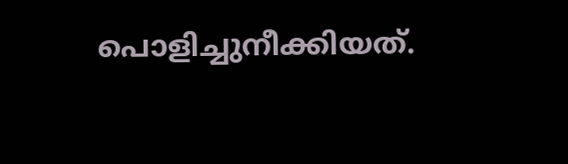പൊളിച്ചുനീക്കിയത്.